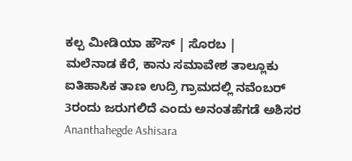ಕಲ್ಪ ಮೀಡಿಯಾ ಹೌಸ್ | ಸೊರಬ |
ಮಲೆನಾಡ ಕೆರೆ, ಕಾನು ಸಮಾವೇಶ ತಾಲ್ಲೂಕು ಐತಿಹಾಸಿಕ ತಾಣ ಉದ್ರಿ ಗ್ರಾಮದಲ್ಲಿ ನವೆಂಬರ್ 3ರಂದು ಜರುಗಲಿದೆ ಎಂದು ಅನಂತಹೆಗಡೆ ಅಶಿಸರ Ananthahegde Ashisara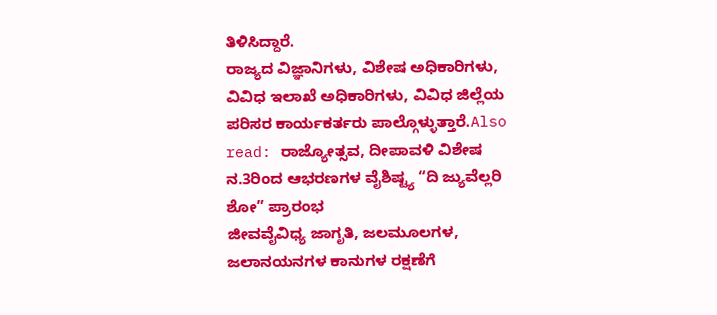ತಿಳಿಸಿದ್ದಾರೆ.
ರಾಜ್ಯದ ವಿಜ್ಞಾನಿಗಳು, ವಿಶೇಷ ಅಧಿಕಾರಿಗಳು, ವಿವಿಧ ಇಲಾಖೆ ಅಧಿಕಾರಿಗಳು, ವಿವಿಧ ಜಿಲ್ಲೆಯ ಪರಿಸರ ಕಾರ್ಯಕರ್ತರು ಪಾಲ್ಗೊಳ್ಳುತ್ತಾರೆ.Also read: ರಾಜ್ಯೋತ್ಸವ, ದೀಪಾವಳಿ ವಿಶೇಷ ನ.3ರಿಂದ ಆಭರಣಗಳ ವೈಶಿಷ್ಟ್ಯ “ದಿ ಜ್ಯುವೆಲ್ಲರಿ ಶೋ” ಪ್ರಾರಂಭ
ಜೀವವೈವಿಧ್ಯ ಜಾಗೃತಿ, ಜಲಮೂಲಗಳ, ಜಲಾನಯನಗಳ ಕಾನುಗಳ ರಕ್ಷಣೆಗೆ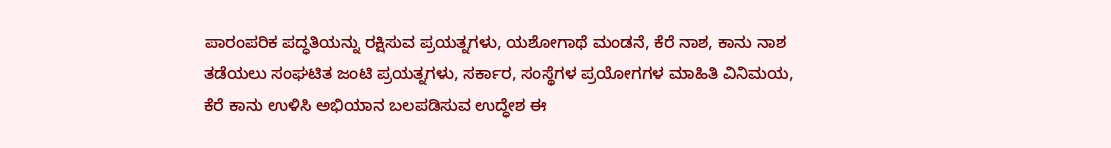ಪಾರಂಪರಿಕ ಪದ್ಧತಿಯನ್ನು ರಕ್ಷಿಸುವ ಪ್ರಯತ್ನಗಳು, ಯಶೋಗಾಥೆ ಮಂಡನೆ, ಕೆರೆ ನಾಶ, ಕಾನು ನಾಶ ತಡೆಯಲು ಸಂಘಟಿತ ಜಂಟಿ ಪ್ರಯತ್ನಗಳು, ಸರ್ಕಾರ, ಸಂಸ್ಥೆಗಳ ಪ್ರಯೋಗಗಳ ಮಾಹಿತಿ ವಿನಿಮಯ, ಕೆರೆ ಕಾನು ಉಳಿಸಿ ಅಭಿಯಾನ ಬಲಪಡಿಸುವ ಉದ್ಧೇಶ ಈ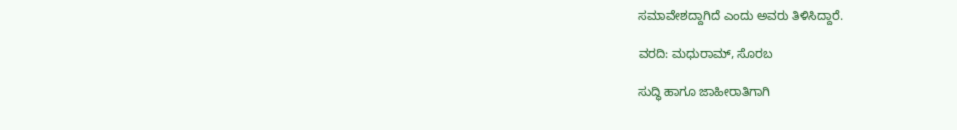ಸಮಾವೇಶದ್ದಾಗಿದೆ ಎಂದು ಅವರು ತಿಳಿಸಿದ್ದಾರೆ.

ವರದಿ: ಮಧುರಾಮ್, ಸೊರಬ

ಸುದ್ಧಿ ಹಾಗೂ ಜಾಹೀರಾತಿಗಾಗಿ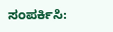ಸಂಪರ್ಕಿಸಿ: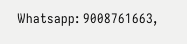Whatsapp: 9008761663,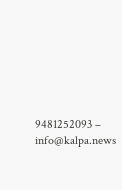9481252093 – info@kalpa.news